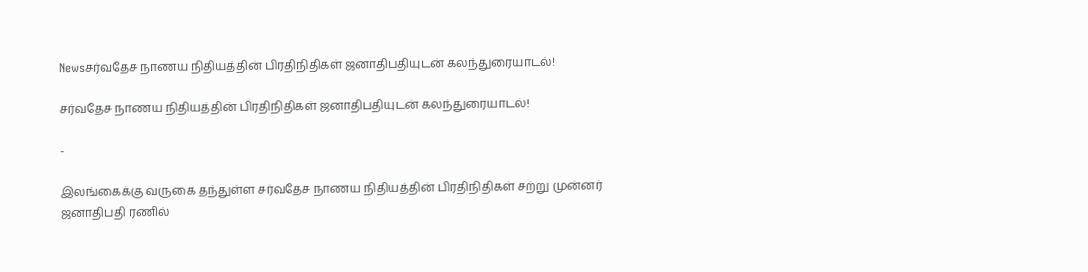Newsசர்வதேச நாணய நிதியத்தின் பிரதிநிதிகள் ஜனாதிபதியுடன் கலந்துரையாடல்!

சர்வதேச நாணய நிதியத்தின் பிரதிநிதிகள் ஜனாதிபதியுடன் கலந்துரையாடல்!

-

இலங்கைக்கு வருகை தந்துள்ள சர்வதேச நாணய நிதியத்தின் பிரதிநிதிகள் சற்று முன்னர் ஜனாதிபதி ரணில்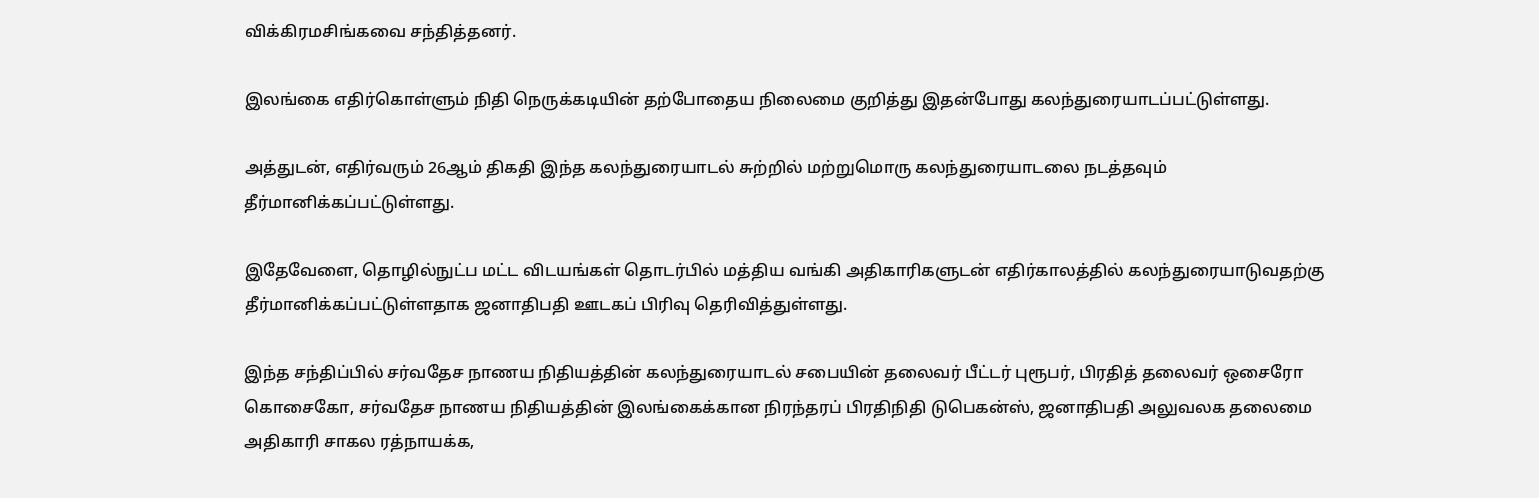விக்கிரமசிங்கவை சந்தித்தனர்.

இலங்கை எதிர்கொள்ளும் நிதி நெருக்கடியின் தற்போதைய நிலைமை குறித்து இதன்போது கலந்துரையாடப்பட்டுள்ளது.

அத்துடன், எதிர்வரும் 26ஆம் திகதி இந்த கலந்துரையாடல் சுற்றில் மற்றுமொரு கலந்துரையாடலை நடத்தவும் தீர்மானிக்கப்பட்டுள்ளது.

இதேவேளை, தொழில்நுட்ப மட்ட விடயங்கள் தொடர்பில் மத்திய வங்கி அதிகாரிகளுடன் எதிர்காலத்தில் கலந்துரையாடுவதற்கு தீர்மானிக்கப்பட்டுள்ளதாக ஜனாதிபதி ஊடகப் பிரிவு தெரிவித்துள்ளது.

இந்த சந்திப்பில் சர்வதேச நாணய நிதியத்தின் கலந்துரையாடல் சபையின் தலைவர் பீட்டர் புரூபர், பிரதித் தலைவர் ஒசைரோ கொசைகோ, சர்வதேச நாணய நிதியத்தின் இலங்கைக்கான நிரந்தரப் பிரதிநிதி டுபெகன்ஸ், ஜனாதிபதி அலுவலக தலைமை அதிகாரி சாகல ரத்நாயக்க,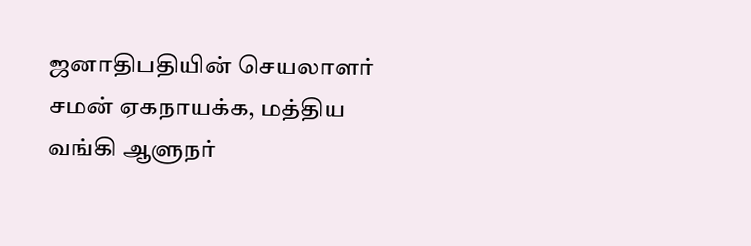ஜனாதிபதியின் செயலாளர் சமன் ஏகநாயக்க, மத்திய வங்கி ஆளுநர்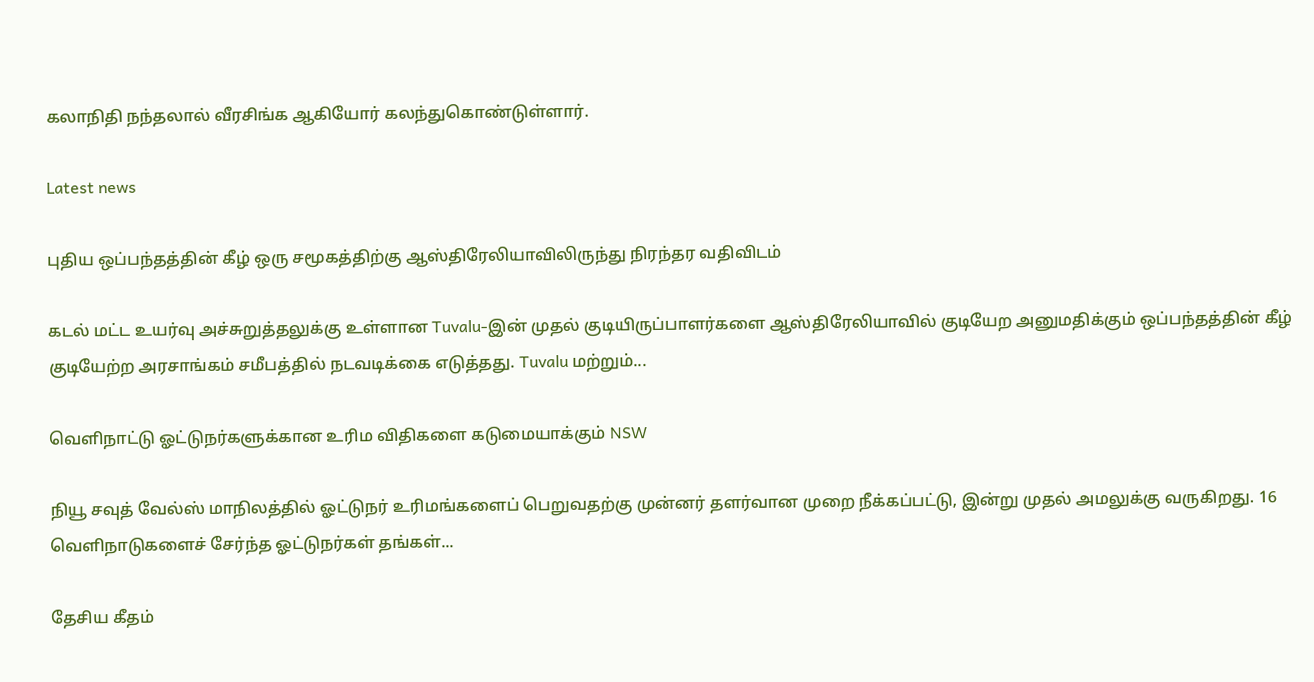கலாநிதி நந்தலால் வீரசிங்க ஆகியோர் கலந்துகொண்டுள்ளார்.

Latest news

புதிய ஒப்பந்தத்தின் கீழ் ஒரு சமூகத்திற்கு ஆஸ்திரேலியாவிலிருந்து நிரந்தர வதிவிடம்

கடல் மட்ட உயர்வு அச்சுறுத்தலுக்கு உள்ளான Tuvalu-இன் முதல் குடியிருப்பாளர்களை ஆஸ்திரேலியாவில் குடியேற அனுமதிக்கும் ஒப்பந்தத்தின் கீழ் குடியேற்ற அரசாங்கம் சமீபத்தில் நடவடிக்கை எடுத்தது. Tuvalu மற்றும்...

வெளிநாட்டு ஓட்டுநர்களுக்கான உரிம விதிகளை கடுமையாக்கும் NSW

நியூ சவுத் வேல்ஸ் மாநிலத்தில் ஓட்டுநர் உரிமங்களைப் பெறுவதற்கு முன்னர் தளர்வான முறை நீக்கப்பட்டு, இன்று முதல் அமலுக்கு வருகிறது. 16 வெளிநாடுகளைச் சேர்ந்த ஓட்டுநர்கள் தங்கள்...

தேசிய கீதம்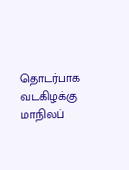தொடர்பாக வடகிழக்கு மாநிலப்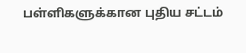பள்ளிகளுக்கான புதிய சட்டம்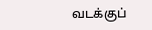வடக்குப்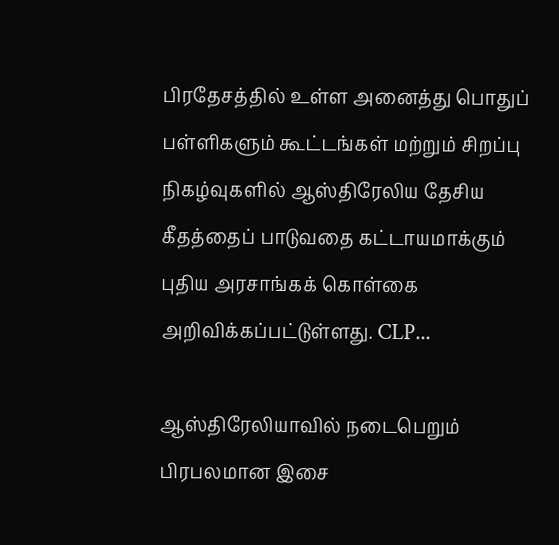பிரதேசத்தில் உள்ள அனைத்து பொதுப் பள்ளிகளும் கூட்டங்கள் மற்றும் சிறப்பு நிகழ்வுகளில் ஆஸ்திரேலிய தேசிய கீதத்தைப் பாடுவதை கட்டாயமாக்கும் புதிய அரசாங்கக் கொள்கை அறிவிக்கப்பட்டுள்ளது. CLP...

ஆஸ்திரேலியாவில் நடைபெறும் பிரபலமான இசை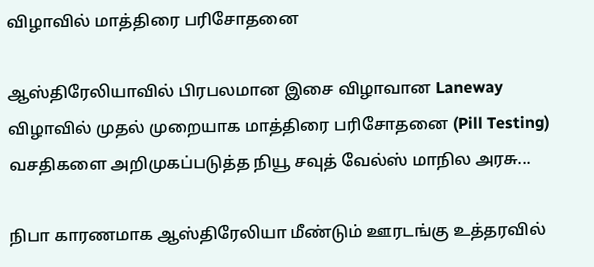விழாவில் மாத்திரை பரிசோதனை

ஆஸ்திரேலியாவில் பிரபலமான இசை விழாவான Laneway விழாவில் முதல் முறையாக மாத்திரை பரிசோதனை (Pill Testing) வசதிகளை அறிமுகப்படுத்த நியூ சவுத் வேல்ஸ் மாநில அரசு...

நிபா காரணமாக ஆஸ்திரேலியா மீண்டும் ஊரடங்கு உத்தரவில்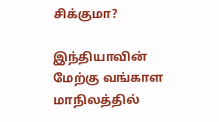சிக்குமா?

இந்தியாவின் மேற்கு வங்காள மாநிலத்தில்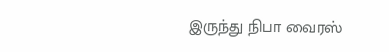இருந்து நிபா வைரஸ்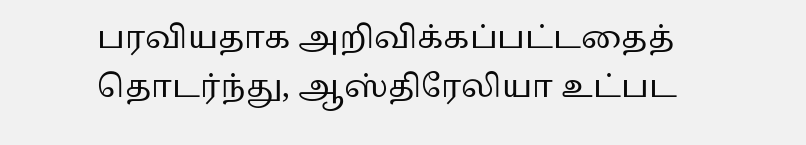பரவியதாக அறிவிக்கப்பட்டதைத் தொடர்ந்து, ஆஸ்திரேலியா உட்பட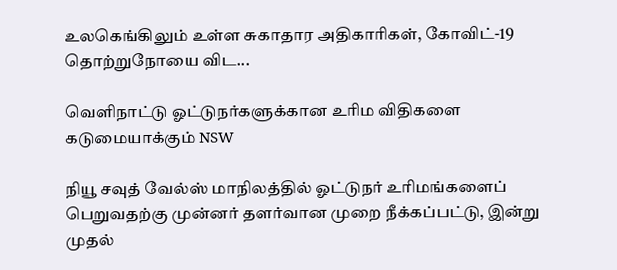உலகெங்கிலும் உள்ள சுகாதார அதிகாரிகள், கோவிட்-19 தொற்றுநோயை விட...

வெளிநாட்டு ஓட்டுநர்களுக்கான உரிம விதிகளை கடுமையாக்கும் NSW

நியூ சவுத் வேல்ஸ் மாநிலத்தில் ஓட்டுநர் உரிமங்களைப் பெறுவதற்கு முன்னர் தளர்வான முறை நீக்கப்பட்டு, இன்று முதல்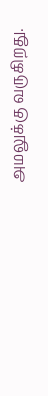அமலுக்கு வருகிறது.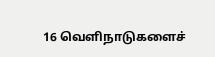16 வெளிநாடுகளைச்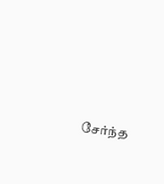சேர்ந்த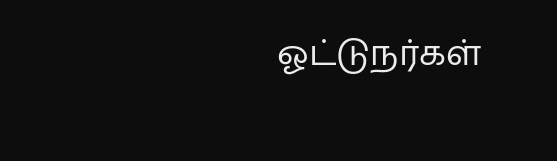ஓட்டுநர்கள்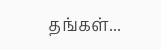தங்கள்...